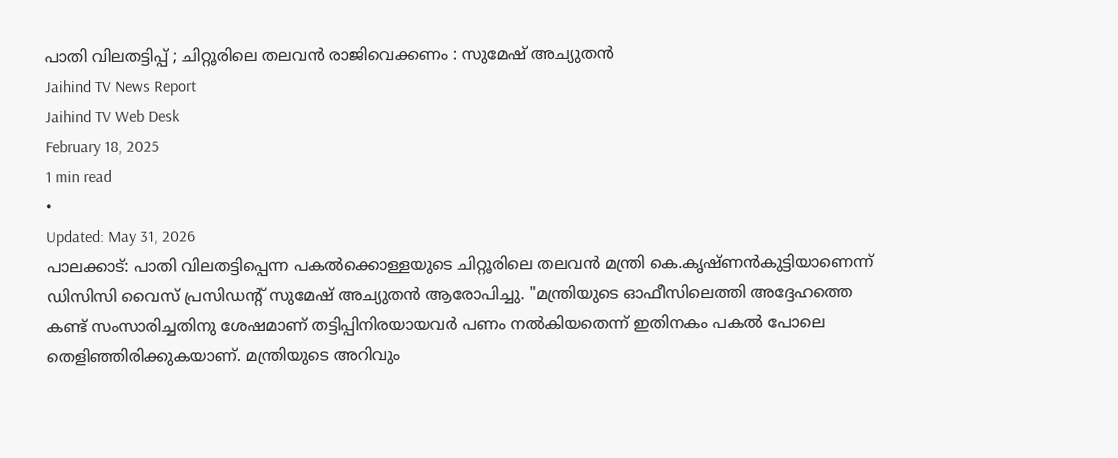പാതി വിലതട്ടിപ്പ് ; ചിറ്റൂരിലെ തലവൻ രാജിവെക്കണം : സുമേഷ് അച്യുതൻ
Jaihind TV News Report
Jaihind TV Web Desk
February 18, 2025
1 min read
•
Updated: May 31, 2026
പാലക്കാട്: പാതി വിലതട്ടിപ്പെന്ന പകൽക്കൊള്ളയുടെ ചിറ്റൂരിലെ തലവൻ മന്ത്രി കെ.കൃഷ്ണൻകുട്ടിയാണെന്ന് ഡിസിസി വൈസ് പ്രസിഡൻ്റ് സുമേഷ് അച്യുതൻ ആരോപിച്ചു. "മന്ത്രിയുടെ ഓഫീസിലെത്തി അദ്ദേഹത്തെ കണ്ട് സംസാരിച്ചതിനു ശേഷമാണ് തട്ടിപ്പിനിരയായവർ പണം നൽകിയതെന്ന് ഇതിനകം പകൽ പോലെ തെളിഞ്ഞിരിക്കുകയാണ്. മന്ത്രിയുടെ അറിവും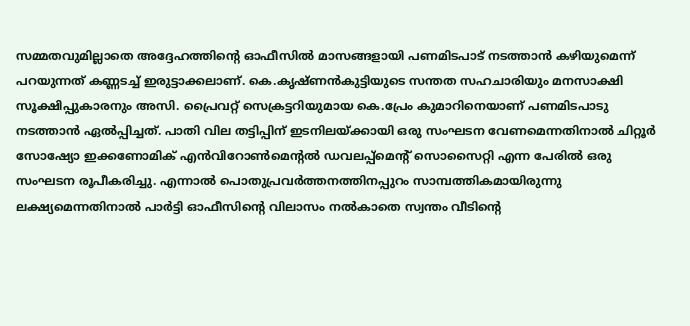സമ്മതവുമില്ലാതെ അദ്ദേഹത്തിൻ്റെ ഓഫീസിൽ മാസങ്ങളായി പണമിടപാട് നടത്താൻ കഴിയുമെന്ന് പറയുന്നത് കണ്ണടച്ച് ഇരുട്ടാക്കലാണ്. കെ.കൃഷ്ണൻകുട്ടിയുടെ സന്തത സഹചാരിയും മനസാക്ഷി സൂക്ഷിപ്പുകാരനും അസി. പ്രൈവറ്റ് സെക്രട്ടറിയുമായ കെ.പ്രേം കുമാറിനെയാണ് പണമിടപാടു നടത്താൻ ഏൽപ്പിച്ചത്. പാതി വില തട്ടിപ്പിന് ഇടനിലയ്ക്കായി ഒരു സംഘടന വേണമെന്നതിനാൽ ചിറ്റൂർ സോഷ്യോ ഇക്കണോമിക് എൻവിറോൺമെൻ്റൽ ഡവലപ്പ്മെൻ്റ് സൊസൈറ്റി എന്ന പേരിൽ ഒരു സംഘടന രൂപീകരിച്ചു. എന്നാൽ പൊതുപ്രവർത്തനത്തിനപ്പുറം സാമ്പത്തികമായിരുന്നു ലക്ഷ്യമെന്നതിനാൽ പാർട്ടി ഓഫീസിൻ്റെ വിലാസം നൽകാതെ സ്വന്തം വീടിൻ്റെ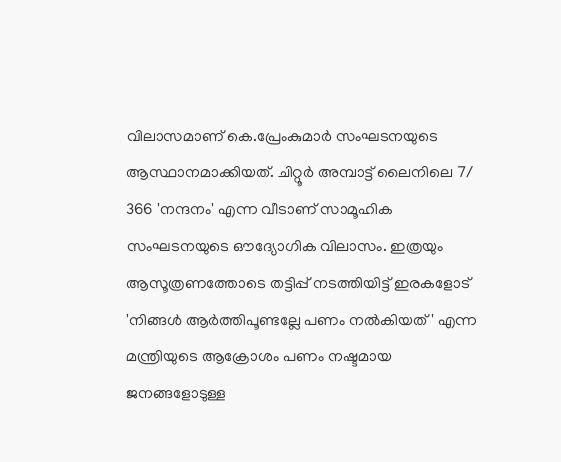വിലാസമാണ് കെ.പ്രേംകുമാർ സംഘടനയുടെ ആസ്ഥാനമാക്കിയത്. ചിറ്റൂർ അമ്പാട്ട് ലൈനിലെ 7/ 366 'നന്ദനം' എന്ന വീടാണ് സാമൂഹിക സംഘടനയുടെ ഔദ്യോഗിക വിലാസം. ഇത്രയും ആസൂത്രണത്തോടെ തട്ടിപ്പ് നടത്തിയിട്ട് ഇരകളോട് 'നിങ്ങൾ ആർത്തിപൂണ്ടല്ലേ പണം നൽകിയത് ' എന്ന മന്ത്രിയുടെ ആക്രോശം പണം നഷ്ടമായ ജനങ്ങളോടുള്ള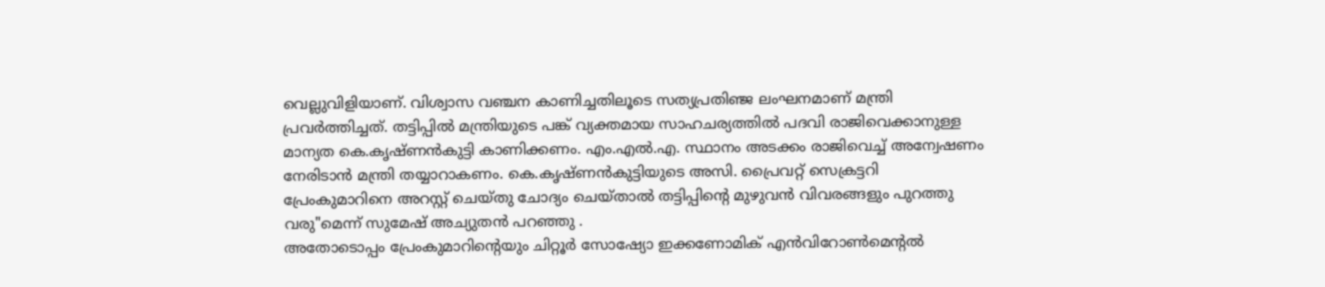വെല്ലുവിളിയാണ്. വിശ്വാസ വഞ്ചന കാണിച്ചതിലൂടെ സത്യപ്രതിഞ്ജ ലംഘനമാണ് മന്ത്രി പ്രവർത്തിച്ചത്. തട്ടിപ്പിൽ മന്ത്രിയുടെ പങ്ക് വ്യക്തമായ സാഹചര്യത്തിൽ പദവി രാജിവെക്കാനുള്ള മാന്യത കെ.കൃഷ്ണൻകുട്ടി കാണിക്കണം. എം.എൽ.എ. സ്ഥാനം അടക്കം രാജിവെച്ച് അന്വേഷണം നേരിടാൻ മന്ത്രി തയ്യാറാകണം. കെ.കൃഷ്ണൻകുട്ടിയുടെ അസി. പ്രൈവറ്റ് സെക്രട്ടറി പ്രേംകുമാറിനെ അറസ്റ്റ് ചെയ്തു ചോദ്യം ചെയ്താൽ തട്ടിപ്പിൻ്റെ മുഴുവൻ വിവരങ്ങളും പുറത്തു വരു"മെന്ന് സുമേഷ് അച്യുതൻ പറഞ്ഞു .
അതോടൊപ്പം പ്രേംകുമാറിൻ്റെയും ചിറ്റൂർ സോഷ്യോ ഇക്കണോമിക് എൻവിറോൺമെൻ്റൽ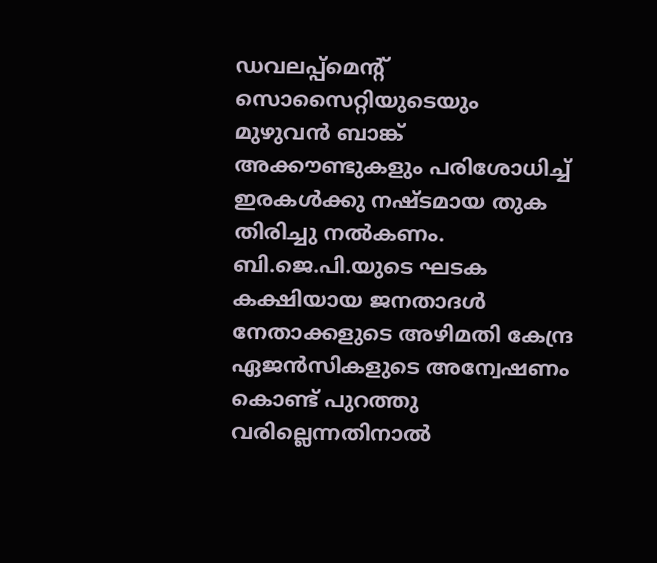ഡവലപ്പ്മെൻ്റ് സൊസൈറ്റിയുടെയും മുഴുവൻ ബാങ്ക് അക്കൗണ്ടുകളും പരിശോധിച്ച് ഇരകൾക്കു നഷ്ടമായ തുക തിരിച്ചു നൽകണം. ബി.ജെ.പി.യുടെ ഘടക കക്ഷിയായ ജനതാദൾ നേതാക്കളുടെ അഴിമതി കേന്ദ്ര ഏജൻസികളുടെ അന്വേഷണം കൊണ്ട് പുറത്തു വരില്ലെന്നതിനാൽ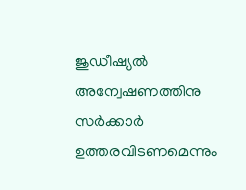ജുഡീഷ്യൽ അന്വേഷണത്തിനു സർക്കാർ ഉത്തരവിടണമെന്നും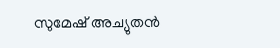സുമേഷ് അച്യുതൻ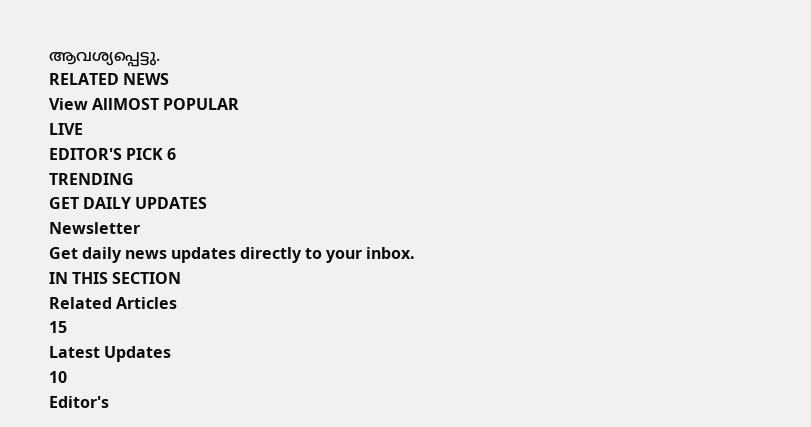ആവശ്യപ്പെട്ടു.
RELATED NEWS
View AllMOST POPULAR
LIVE
EDITOR'S PICK 6
TRENDING
GET DAILY UPDATES
Newsletter
Get daily news updates directly to your inbox.
IN THIS SECTION
Related Articles
15
Latest Updates
10
Editor's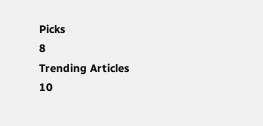Picks
8
Trending Articles
10